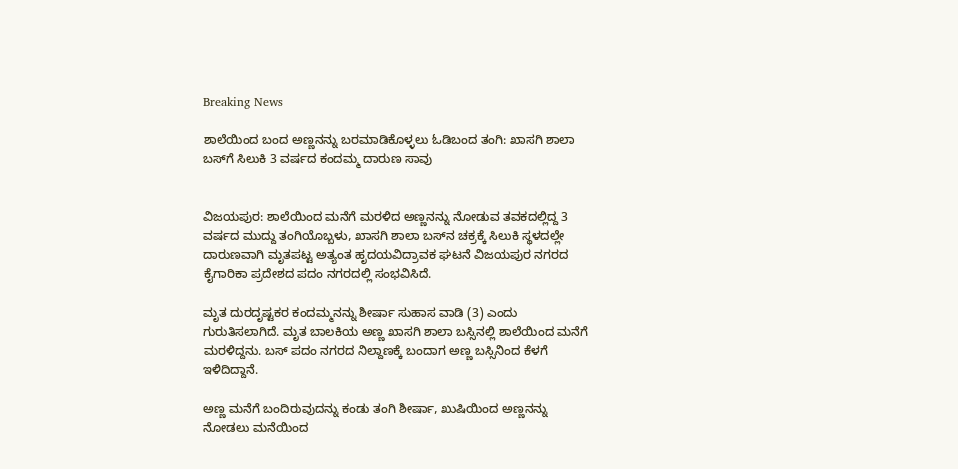Breaking News

ಶಾಲೆಯಿಂದ ಬಂದ ಅಣ್ಣನನ್ನು ಬರಮಾಡಿಕೊಳ್ಳಲು ಓಡಿಬಂದ ತಂಗಿ: ಖಾಸಗಿ ಶಾಲಾ ಬಸ್‌ಗೆ ಸಿಲುಕಿ 3 ವರ್ಷದ ಕಂದಮ್ಮ ದಾರುಣ ಸಾವು


ವಿಜಯಪುರ: ಶಾಲೆಯಿಂದ ಮನೆಗೆ ಮರಳಿದ ಅಣ್ಣನನ್ನು ನೋಡುವ ತವಕದಲ್ಲಿದ್ದ 3 ವರ್ಷದ ಮುದ್ದು ತಂಗಿಯೊಬ್ಬಳು, ಖಾಸಗಿ ಶಾಲಾ ಬಸ್‌ನ ಚಕ್ರಕ್ಕೆ ಸಿಲುಕಿ ಸ್ಥಳದಲ್ಲೇ ದಾರುಣವಾಗಿ ಮೃತಪಟ್ಟ ಅತ್ಯಂತ ಹೃದಯವಿದ್ರಾವಕ ಘಟನೆ ವಿಜಯಪುರ ನಗರದ ಕೈಗಾರಿಕಾ ಪ್ರದೇಶದ ಪದಂ ನಗರದಲ್ಲಿ ಸಂಭವಿಸಿದೆ.

ಮೃತ ದುರದೃಷ್ಟಕರ ಕಂದಮ್ಮನನ್ನು ಶೀರ್ಷಾ ಸುಹಾಸ ವಾಡಿ (3) ಎಂದು ಗುರುತಿಸಲಾಗಿದೆ. ಮೃತ ಬಾಲಕಿಯ ಅಣ್ಣ ಖಾಸಗಿ ಶಾಲಾ ಬಸ್ಸಿನಲ್ಲಿ ಶಾಲೆಯಿಂದ ಮನೆಗೆ ಮರಳಿದ್ದನು. ಬಸ್ ಪದಂ ನಗರದ ನಿಲ್ದಾಣಕ್ಕೆ ಬಂದಾಗ ಅಣ್ಣ ಬಸ್ಸಿನಿಂದ ಕೆಳಗೆ ಇಳಿದಿದ್ದಾನೆ.

ಅಣ್ಣ ಮನೆಗೆ ಬಂದಿರುವುದನ್ನು ಕಂಡು ತಂಗಿ ಶೀರ್ಷಾ, ಖುಷಿಯಿಂದ ಅಣ್ಣನನ್ನು ನೋಡಲು ಮನೆಯಿಂದ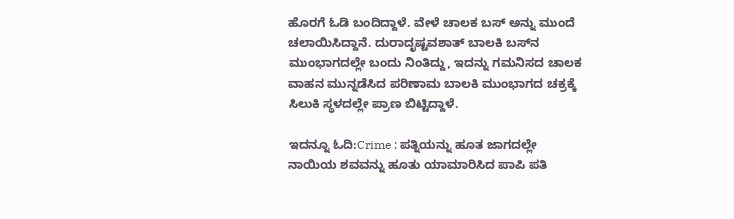ಹೊರಗೆ ಓಡಿ ಬಂದಿದ್ದಾಳೆ. ವೇಳೆ ಚಾಲಕ ಬಸ್ ಅನ್ನು ಮುಂದೆ ಚಲಾಯಿಸಿದ್ದಾನೆ. ದುರಾದೃಷ್ಟವಶಾತ್ ಬಾಲಕಿ ಬಸ್‌ನ ಮುಂಭಾಗದಲ್ಲೇ ಬಂದು ನಿಂತಿದ್ದು, ಇದನ್ನು ಗಮನಿಸದ ಚಾಲಕ ವಾಹನ ಮುನ್ನಡೆಸಿದ ಪರಿಣಾಮ ಬಾಲಕಿ ಮುಂಭಾಗದ ಚಕ್ರಕ್ಕೆ ಸಿಲುಕಿ ಸ್ಥಳದಲ್ಲೇ ಪ್ರಾಣ ಬಿಟ್ಟಿದ್ದಾಳೆ.

ಇದನ್ನೂ ಓದಿ:Crime : ಪತ್ನಿಯನ್ನು ಹೂತ ಜಾಗದಲ್ಲೇ ನಾಯಿಯ ಶವವನ್ನು ಹೂತು ಯಾಮಾರಿಸಿದ ಪಾಪಿ ಪತಿ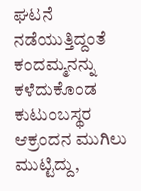ಘಟನೆ ನಡೆಯುತ್ತಿದ್ದಂತೆ ಕಂದಮ್ಮನನ್ನು ಕಳೆದುಕೊಂಡ ಕುಟುಂಬಸ್ಥರ ಆಕ್ರಂದನ ಮುಗಿಲು ಮುಟ್ಟಿದ್ದು,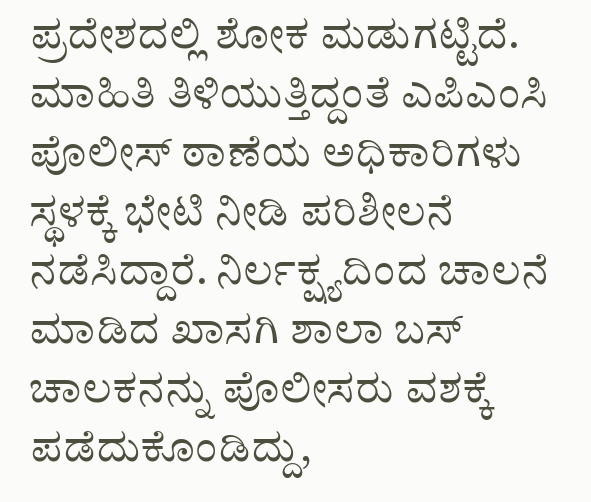ಪ್ರದೇಶದಲ್ಲಿ ಶೋಕ ಮಡುಗಟ್ಟಿದೆ. ಮಾಹಿತಿ ತಿಳಿಯುತ್ತಿದ್ದಂತೆ ಎಪಿಎಂಸಿ ಪೊಲೀಸ್ ಠಾಣೆಯ ಅಧಿಕಾರಿಗಳು ಸ್ಥಳಕ್ಕೆ ಭೇಟಿ ನೀಡಿ ಪರಿಶೀಲನೆ ನಡೆಸಿದ್ದಾರೆ. ನಿರ್ಲಕ್ಷ್ಯದಿಂದ ಚಾಲನೆ ಮಾಡಿದ ಖಾಸಗಿ ಶಾಲಾ ಬಸ್ ಚಾಲಕನನ್ನು ಪೊಲೀಸರು ವಶಕ್ಕೆ ಪಡೆದುಕೊಂಡಿದ್ದು,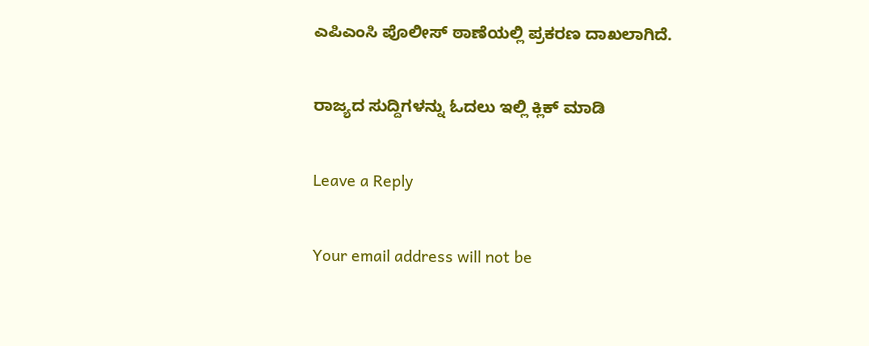ಎಪಿಎಂಸಿ ಪೊಲೀಸ್ ಠಾಣೆಯಲ್ಲಿ ಪ್ರಕರಣ ದಾಖಲಾಗಿದೆ.

ರಾಜ್ಯದ ಸುದ್ದಿಗಳನ್ನು ಓದಲು ಇಲ್ಲಿ ಕ್ಲಿಕ್ ಮಾಡಿ

Leave a Reply

Your email address will not be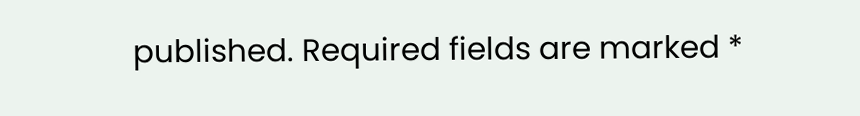published. Required fields are marked *